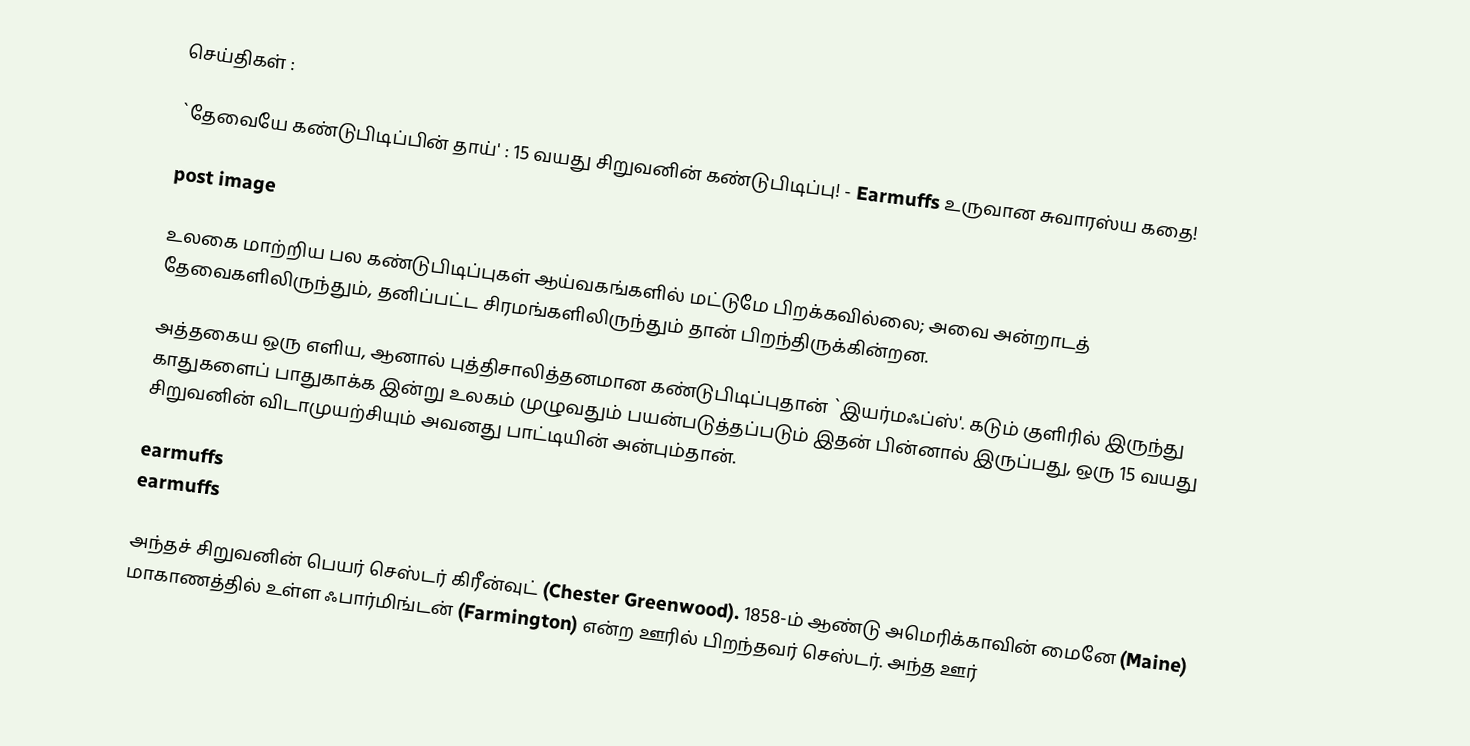செய்திகள் :

`தேவையே கண்டுபிடிப்பின் தாய்' : 15 வயது சிறுவனின் கண்டுபிடிப்பு! - Earmuffs உருவான சுவாரஸ்ய கதை!

post image

உலகை மாற்றிய பல கண்டுபிடிப்புகள் ஆய்வகங்களில் மட்டுமே பிறக்கவில்லை; அவை அன்றாடத் தேவைகளிலிருந்தும், தனிப்பட்ட சிரமங்களிலிருந்தும் தான் பிறந்திருக்கின்றன.

அத்தகைய ஒரு எளிய, ஆனால் புத்திசாலித்தனமான கண்டுபிடிப்புதான் `இயர்மஃப்ஸ்'. கடும் குளிரில் இருந்து காதுகளைப் பாதுகாக்க இன்று உலகம் முழுவதும் பயன்படுத்தப்படும் இதன் பின்னால் இருப்பது, ஒரு 15 வயது சிறுவனின் விடாமுயற்சியும் அவனது பாட்டியின் அன்பும்தான்.

earmuffs
earmuffs

அந்தச் சிறுவனின் பெயர் செஸ்டர் கிரீன்வுட் (Chester Greenwood). 1858-ம் ஆண்டு அமெரிக்காவின் மைனே (Maine) மாகாணத்தில் உள்ள ஃபார்மிங்டன் (Farmington) என்ற ஊரில் பிறந்தவர் செஸ்டர். அந்த ஊர்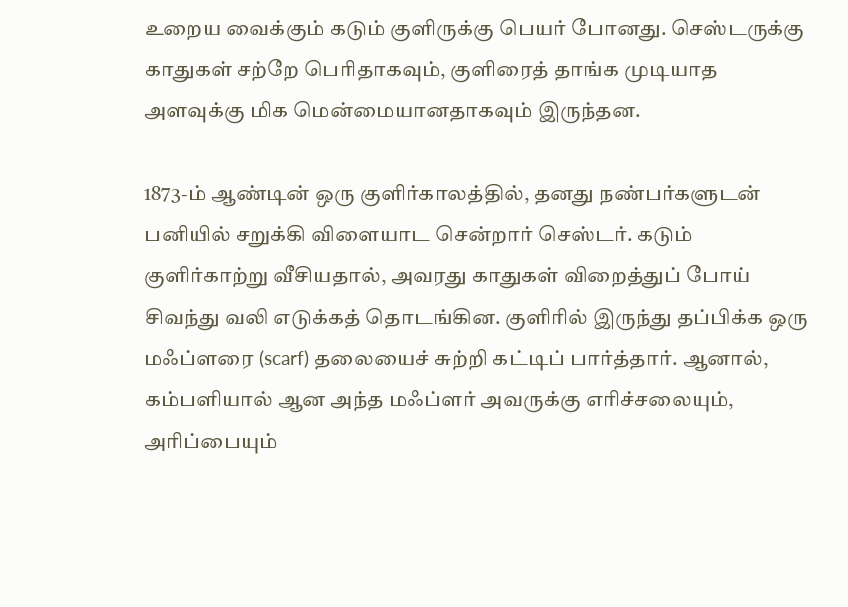உறைய வைக்கும் கடும் குளிருக்கு பெயர் போனது. செஸ்டருக்கு காதுகள் சற்றே பெரிதாகவும், குளிரைத் தாங்க முடியாத அளவுக்கு மிக மென்மையானதாகவும் இருந்தன.

1873-ம் ஆண்டின் ஒரு குளிர்காலத்தில், தனது நண்பர்களுடன் பனியில் சறுக்கி விளையாட சென்றார் செஸ்டர். கடும் குளிர்காற்று வீசியதால், அவரது காதுகள் விறைத்துப் போய் சிவந்து வலி எடுக்கத் தொடங்கின. குளிரில் இருந்து தப்பிக்க ஒரு மஃப்ளரை (scarf) தலையைச் சுற்றி கட்டிப் பார்த்தார். ஆனால், கம்பளியால் ஆன அந்த மஃப்ளர் அவருக்கு எரிச்சலையும், அரிப்பையும்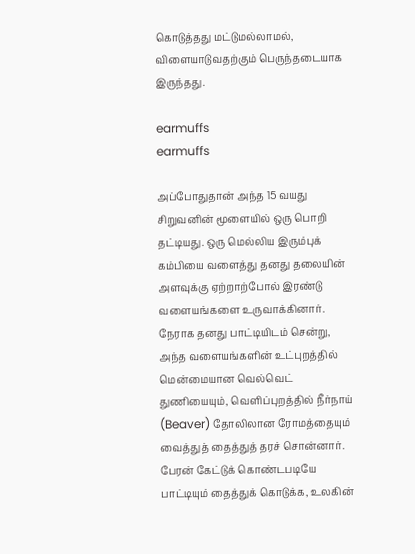கொடுத்தது மட்டுமல்லாமல், விளையாடுவதற்கும் பெருந்தடையாக இருந்தது.

earmuffs
earmuffs

அப்போதுதான் அந்த 15 வயது சிறுவனின் மூளையில் ஒரு பொறி தட்டியது. ஒரு மெல்லிய இரும்புக் கம்பியை வளைத்து தனது தலையின் அளவுக்கு ஏற்றாற்போல் இரண்டு வளையங்களை உருவாக்கினார். நேராக தனது பாட்டியிடம் சென்று, அந்த வளையங்களின் உட்புறத்தில் மென்மையான வெல்வெட் துணியையும், வெளிப்புறத்தில் நீர்நாய் (Beaver) தோலிலான ரோமத்தையும் வைத்துத் தைத்துத் தரச் சொன்னார். பேரன் கேட்டுக் கொண்டபடியே பாட்டியும் தைத்துக் கொடுக்க, உலகின்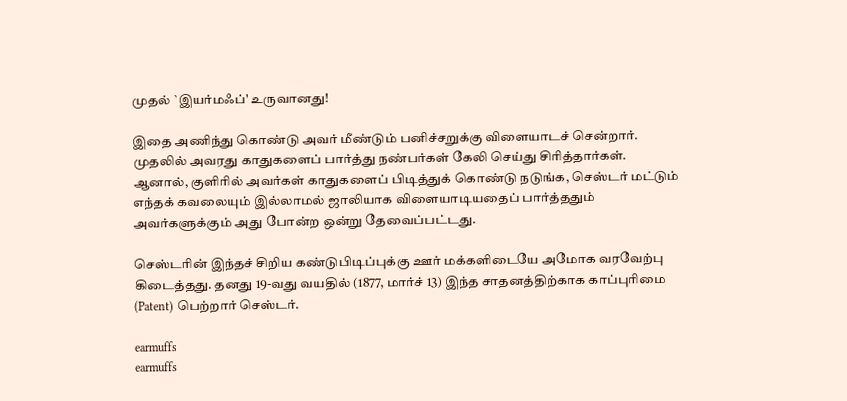முதல் `இயர்மஃப்' உருவானது!

இதை அணிந்து கொண்டு அவர் மீண்டும் பனிச்சறுக்கு விளையாடச் சென்றார். முதலில் அவரது காதுகளைப் பார்த்து நண்பர்கள் கேலி செய்து சிரித்தார்கள். ஆனால், குளிரில் அவர்கள் காதுகளைப் பிடித்துக் கொண்டு நடுங்க, செஸ்டர் மட்டும் எந்தக் கவலையும் இல்லாமல் ஜாலியாக விளையாடியதைப் பார்த்ததும் அவர்களுக்கும் அது போன்ற ஒன்று தேவைப்பட்டது.

செஸ்டரின் இந்தச் சிறிய கண்டுபிடிப்புக்கு ஊர் மக்களிடையே அமோக வரவேற்பு கிடைத்தது. தனது 19-வது வயதில் (1877, மார்ச் 13) இந்த சாதனத்திற்காக காப்புரிமை (Patent) பெற்றார் செஸ்டர்.

earmuffs
earmuffs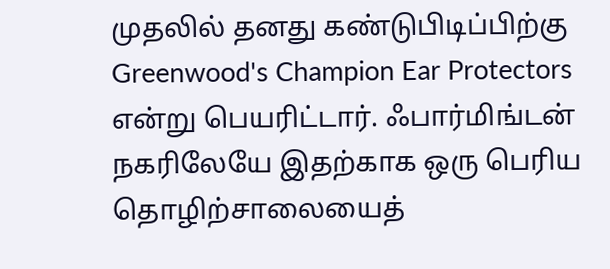முதலில் தனது கண்டுபிடிப்பிற்கு Greenwood's Champion Ear Protectors என்று பெயரிட்டார். ஃபார்மிங்டன் நகரிலேயே இதற்காக ஒரு பெரிய தொழிற்சாலையைத்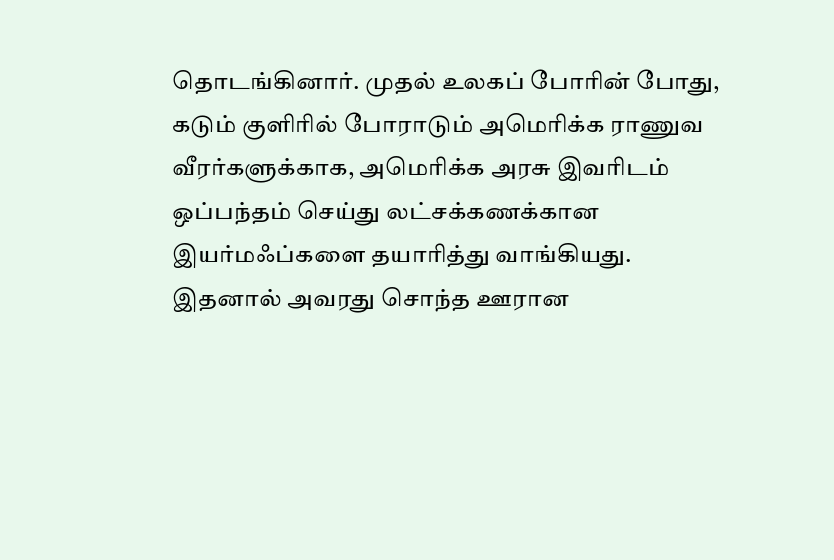தொடங்கினார். முதல் உலகப் போரின் போது, கடும் குளிரில் போராடும் அமெரிக்க ராணுவ வீரர்களுக்காக, அமெரிக்க அரசு இவரிடம் ஒப்பந்தம் செய்து லட்சக்கணக்கான இயர்மஃப்களை தயாரித்து வாங்கியது. இதனால் அவரது சொந்த ஊரான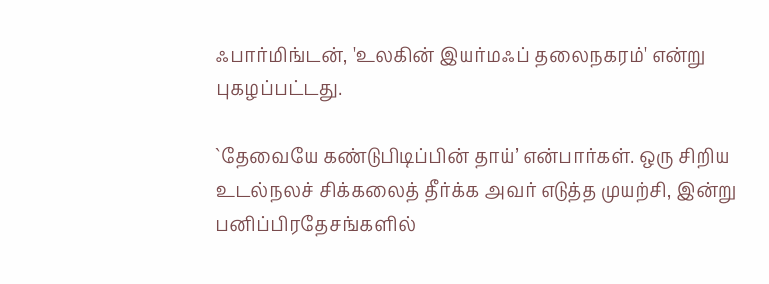ஃபார்மிங்டன், 'உலகின் இயர்மஃப் தலைநகரம்' என்று புகழப்பட்டது.

`தேவையே கண்டுபிடிப்பின் தாய்’ என்பார்கள். ஒரு சிறிய உடல்நலச் சிக்கலைத் தீர்க்க அவர் எடுத்த முயற்சி, இன்று பனிப்பிரதேசங்களில்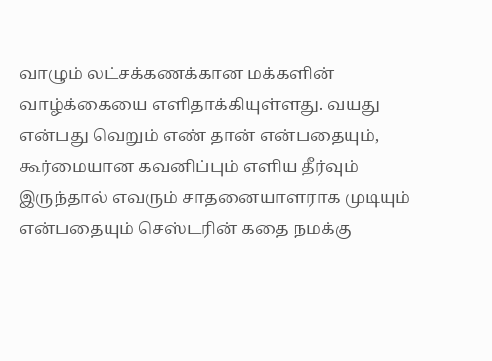வாழும் லட்சக்கணக்கான மக்களின் வாழ்க்கையை எளிதாக்கியுள்ளது. வயது என்பது வெறும் எண் தான் என்பதையும், கூர்மையான கவனிப்பும் எளிய தீர்வும் இருந்தால் எவரும் சாதனையாளராக முடியும் என்பதையும் செஸ்டரின் கதை நமக்கு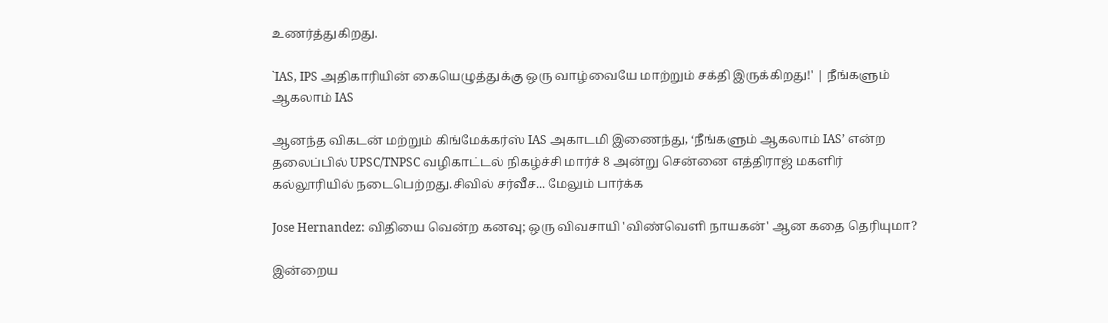உணர்த்துகிறது.

`IAS, IPS அதிகாரியின் கையெழுத்துக்கு ஒரு வாழ்வையே மாற்றும் சக்தி இருக்கிறது!' | நீங்களும் ஆகலாம் IAS

ஆனந்த விகடன் மற்றும் கிங்மேக்கர்ஸ் IAS அகாடமி இணைந்து, ‘நீங்களும் ஆகலாம் IAS’ என்ற தலைப்பில் UPSC/TNPSC வழிகாட்டல் நிகழ்ச்சி மார்ச் 8 அன்று சென்னை எத்திராஜ் மகளிர் கல்லூரியில் நடைபெற்றது.சிவில் சர்வீச... மேலும் பார்க்க

Jose Hernandez: விதியை வென்ற கனவு; ஒரு விவசாயி 'விண்வெளி நாயகன்' ஆன கதை தெரியுமா?

இன்றைய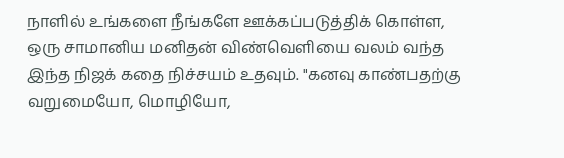நாளில் உங்களை நீங்களே ஊக்கப்படுத்திக் கொள்ள, ஒரு சாமானிய மனிதன் விண்வெளியை வலம் வந்த இந்த நிஜக் கதை நிச்சயம் உதவும். "கனவு காண்பதற்கு வறுமையோ, மொழியோ,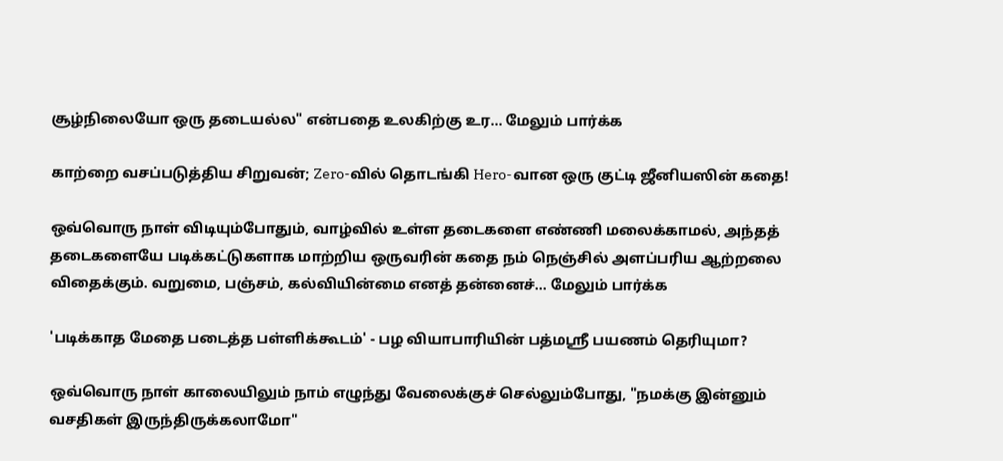சூழ்நிலையோ ஒரு தடையல்ல" என்பதை உலகிற்கு உர... மேலும் பார்க்க

காற்றை வசப்படுத்திய சிறுவன்; Zero-வில் தொடங்கி Hero-வான ஒரு குட்டி ஜீனியஸின் கதை!

ஒவ்வொரு நாள் விடியும்போதும், வாழ்வில் உள்ள தடைகளை எண்ணி மலைக்காமல், அந்தத் தடைகளையே படிக்கட்டுகளாக மாற்றிய ஒருவரின் கதை நம் நெஞ்சில் அளப்பரிய ஆற்றலை விதைக்கும். வறுமை, பஞ்சம், கல்வியின்மை எனத் தன்னைச்... மேலும் பார்க்க

'படிக்காத மேதை படைத்த பள்ளிக்கூடம்' - பழ வியாபாரியின் பத்மஸ்ரீ பயணம் தெரியுமா?

ஒவ்வொரு நாள் காலையிலும் நாம் எழுந்து வேலைக்குச் செல்லும்போது, "நமக்கு இன்னும் வசதிகள் இருந்திருக்கலாமோ"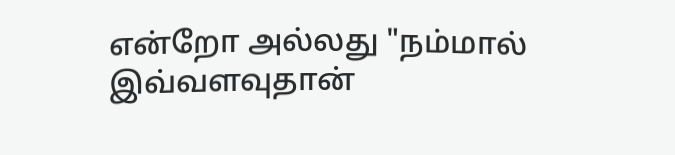என்றோ அல்லது "நம்மால் இவ்வளவுதான்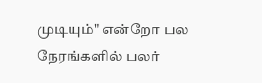முடியும்" என்றோ பல நேரங்களில் பலர்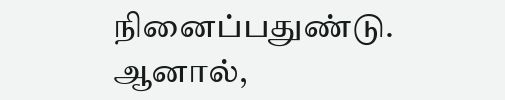நினைப்பதுண்டு. ஆனால்,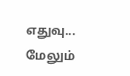எதுவு... மேலும்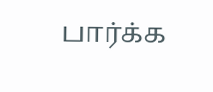பார்க்க